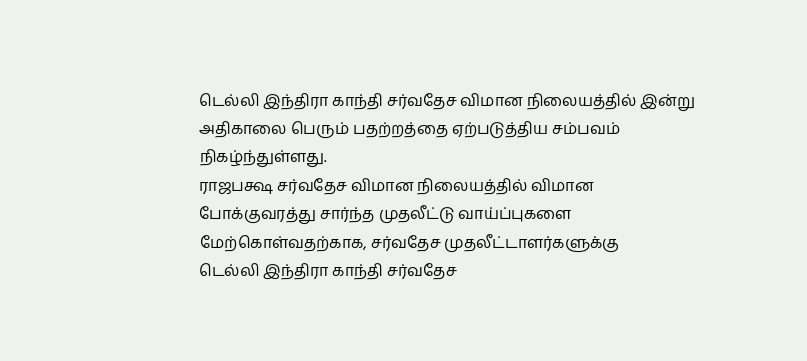டெல்லி இந்திரா காந்தி சர்வதேச விமான நிலையத்தில் இன்று அதிகாலை பெரும் பதற்றத்தை ஏற்படுத்திய சம்பவம் நிகழ்ந்துள்ளது.
ராஜபக்ஷ சர்வதேச விமான நிலையத்தில் விமான போக்குவரத்து சார்ந்த முதலீட்டு வாய்ப்புகளை மேற்கொள்வதற்காக, சர்வதேச முதலீட்டாளர்களுக்கு
டெல்லி இந்திரா காந்தி சர்வதேச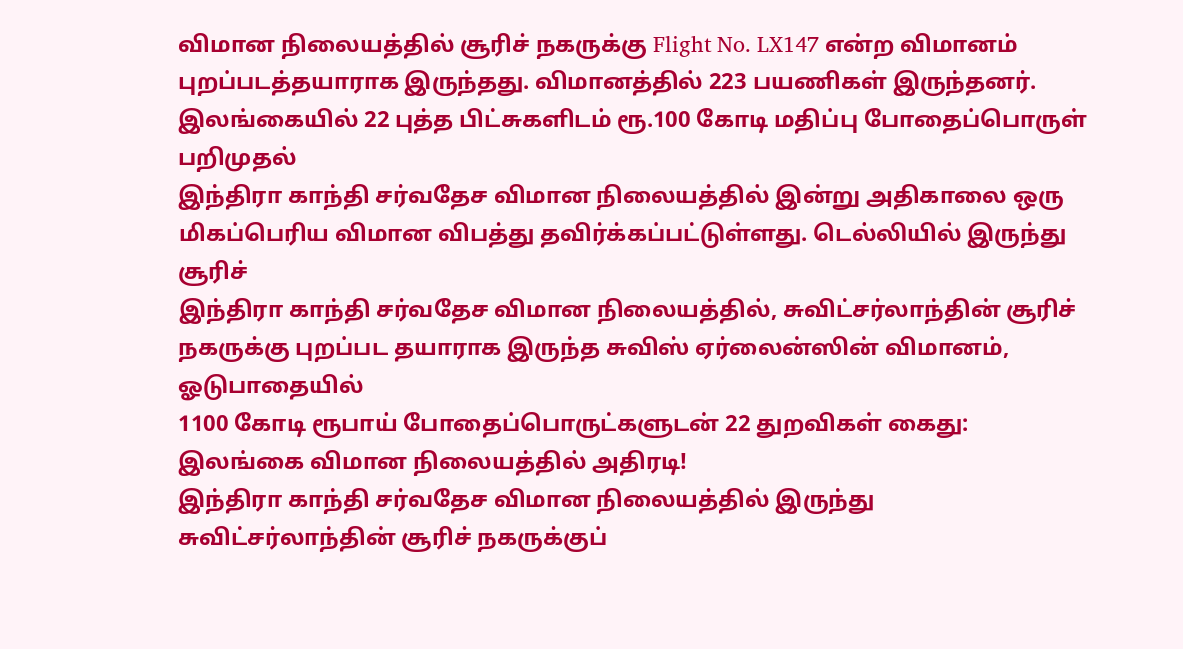விமான நிலையத்தில் சூரிச் நகருக்கு Flight No. LX147 என்ற விமானம் புறப்படத்தயாராக இருந்தது. விமானத்தில் 223 பயணிகள் இருந்தனர்.
இலங்கையில் 22 புத்த பிட்சுகளிடம் ரூ.100 கோடி மதிப்பு போதைப்பொருள் பறிமுதல்
இந்திரா காந்தி சர்வதேச விமான நிலையத்தில் இன்று அதிகாலை ஒரு மிகப்பெரிய விமான விபத்து தவிர்க்கப்பட்டுள்ளது. டெல்லியில் இருந்து சூரிச்
இந்திரா காந்தி சர்வதேச விமான நிலையத்தில், சுவிட்சர்லாந்தின் சூரிச் நகருக்கு புறப்பட தயாராக இருந்த சுவிஸ் ஏர்லைன்ஸின் விமானம், ஓடுபாதையில்
1100 கோடி ரூபாய் போதைப்பொருட்களுடன் 22 துறவிகள் கைது: இலங்கை விமான நிலையத்தில் அதிரடி!
இந்திரா காந்தி சர்வதேச விமான நிலையத்தில் இருந்து சுவிட்சர்லாந்தின் சூரிச் நகருக்குப்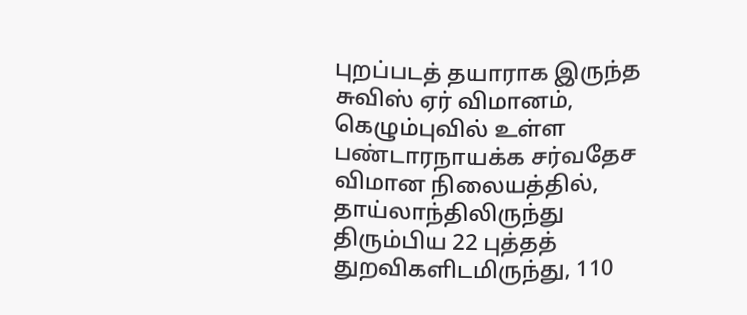புறப்படத் தயாராக இருந்த சுவிஸ் ஏர் விமானம்,
கெழும்புவில் உள்ள பண்டாரநாயக்க சர்வதேச விமான நிலையத்தில், தாய்லாந்திலிருந்து திரும்பிய 22 புத்தத் துறவிகளிடமிருந்து, 110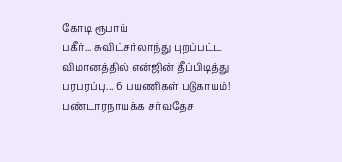கோடி ரூபாய்
பகீர்... சுவிட்சர்லாந்து புறப்பட்ட விமானத்தில் என்ஜின் தீப்பிடித்து பரபரப்பு... 6 பயணிகள் படுகாயம்!
பண்டாரநாயக்க சர்வதேச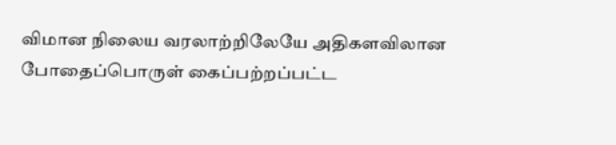விமான நிலைய வரலாற்றிலேயே அதிகளவிலான போதைப்பொருள் கைப்பற்றப்பட்ட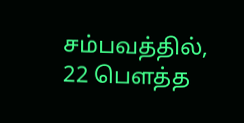சம்பவத்தில், 22 பௌத்த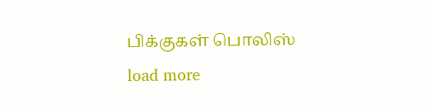பிக்குகள் பொலிஸ்
load more